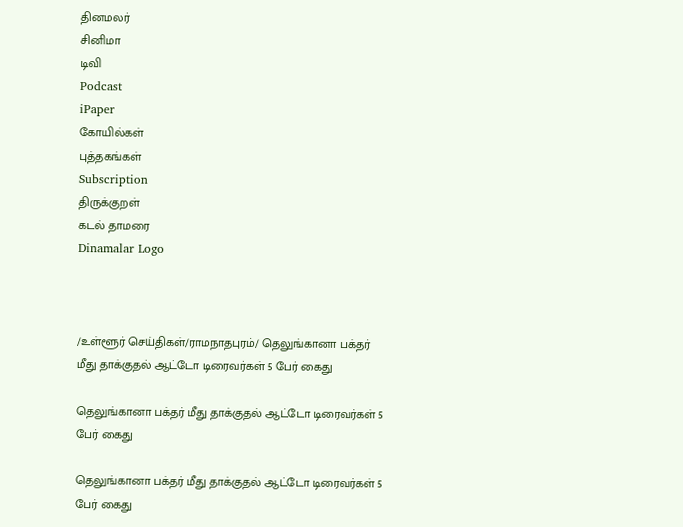தினமலர்
சினிமா
டிவி
Podcast
iPaper
கோயில்கள்
புத்தகங்கள்
Subscription
திருக்குறள்
கடல் தாமரை
Dinamalar Logo



/உள்ளூர் செய்திகள்/ராமநாதபுரம்/ தெலுங்கானா பக்தர் மீது தாக்குதல் ஆட்டோ டிரைவர்கள் 5 பேர் கைது

தெலுங்கானா பக்தர் மீது தாக்குதல் ஆட்டோ டிரைவர்கள் 5 பேர் கைது

தெலுங்கானா பக்தர் மீது தாக்குதல் ஆட்டோ டிரைவர்கள் 5 பேர் கைது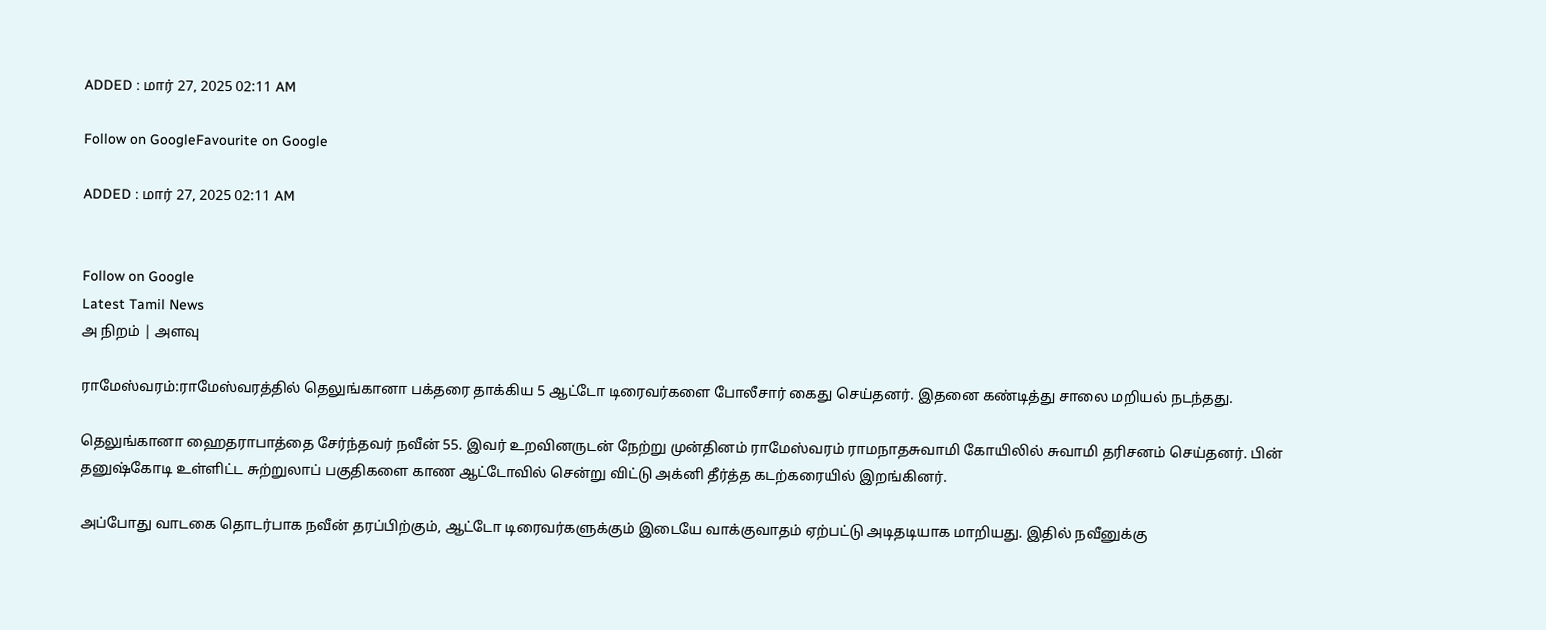ADDED : மார் 27, 2025 02:11 AM

Follow on GoogleFavourite on Google

ADDED : மார் 27, 2025 02:11 AM


Follow on Google
Latest Tamil News
அ நிறம் | அளவு

ராமேஸ்வரம்:ராமேஸ்வரத்தில் தெலுங்கானா பக்தரை தாக்கிய 5 ஆட்டோ டிரைவர்களை போலீசார் கைது செய்தனர். இதனை கண்டித்து சாலை மறியல் நடந்தது.

தெலுங்கானா ஹைதராபாத்தை சேர்ந்தவர் நவீன் 55. இவர் உறவினருடன் நேற்று முன்தினம் ராமேஸ்வரம் ராமநாதசுவாமி கோயிலில் சுவாமி தரிசனம் செய்தனர். பின் தனுஷ்கோடி உள்ளிட்ட சுற்றுலாப் பகுதிகளை காண ஆட்டோவில் சென்று விட்டு அக்னி தீர்த்த கடற்கரையில் இறங்கினர்.

அப்போது வாடகை தொடர்பாக நவீன் தரப்பிற்கும், ஆட்டோ டிரைவர்களுக்கும் இடையே வாக்குவாதம் ஏற்பட்டு அடிதடியாக மாறியது. இதில் நவீனுக்கு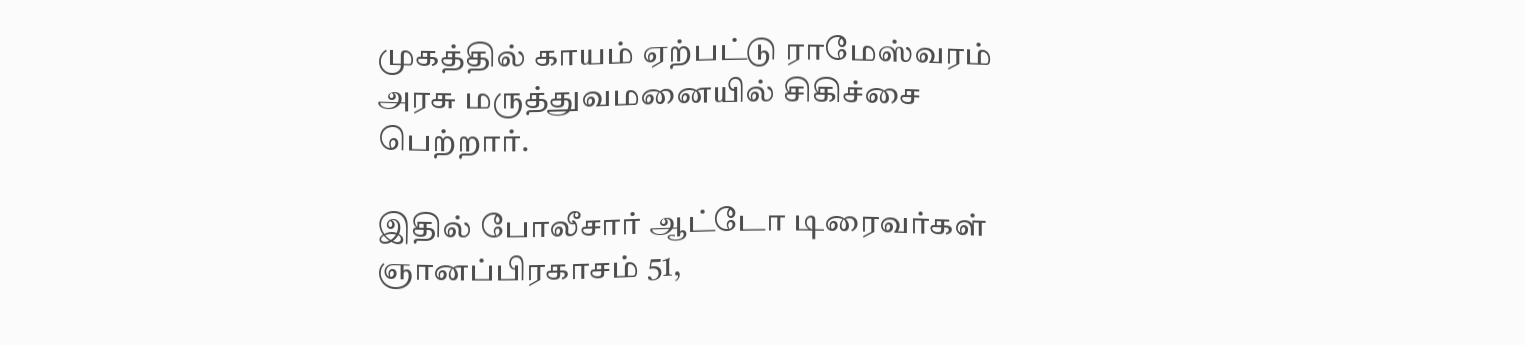முகத்தில் காயம் ஏற்பட்டு ராமேஸ்வரம் அரசு மருத்துவமனையில் சிகிச்சை பெற்றார்.

இதில் போலீசார் ஆட்டோ டிரைவர்கள் ஞானப்பிரகாசம் 51,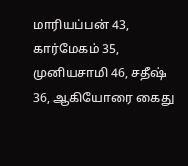மாரியப்பன் 43, கார்மேகம் 35, முனியசாமி 46, சதீஷ் 36, ஆகியோரை கைது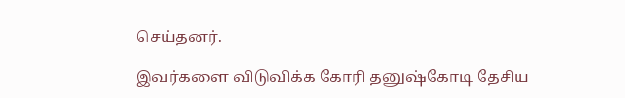செய்தனர்.

இவர்களை விடுவிக்க கோரி தனுஷ்கோடி தேசிய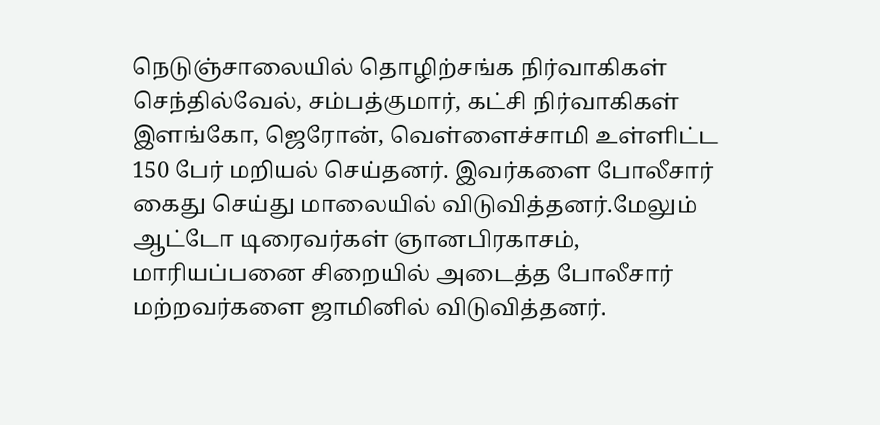நெடுஞ்சாலையில் தொழிற்சங்க நிர்வாகிகள் செந்தில்வேல், சம்பத்குமார், கட்சி நிர்வாகிகள் இளங்கோ, ஜெரோன், வெள்ளைச்சாமி உள்ளிட்ட 150 பேர் மறியல் செய்தனர். இவர்களை போலீசார் கைது செய்து மாலையில் விடுவித்தனர்.மேலும் ஆட்டோ டிரைவர்கள் ஞானபிரகாசம், மாரியப்பனை சிறையில் அடைத்த போலீசார் மற்றவர்களை ஜாமினில் விடுவித்தனர்.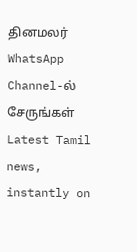தினமலர் WhatsApp Channel-ல் சேருங்கள்
Latest Tamil news, instantly on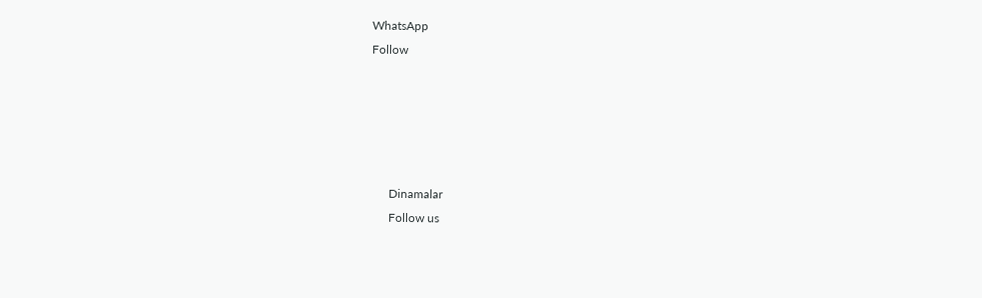WhatsApp
Follow





      Dinamalar
      Follow us